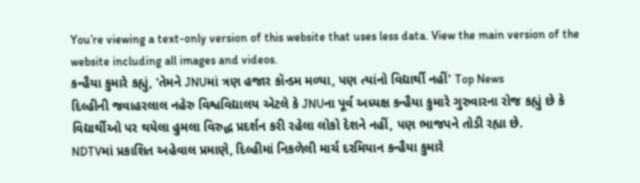You’re viewing a text-only version of this website that uses less data. View the main version of the website including all images and videos.
કન્હૈયા કુમારે કહ્યું, 'તેમને JNUમાં ત્રણ હજાર કૉન્ડમ મળ્યા, પણ ત્યાંનો વિદ્યાર્થી નહીં' Top News
દિલ્હીની જવાહરલાલ નહેરુ વિશ્વવિદ્યાલય એટલે કે JNUના પૂર્વ અધ્યક્ષ કન્હૈયા કુમારે ગુરુવારના રોજ કહ્યું છે કે વિદ્યાર્થીઓ પર થયેલા હુમલા વિરુદ્ધ પ્રદર્શન કરી રહેલા લોકો દેશને નહીં, પણ ભાજપને તોડી રહ્યા છે.
NDTVમાં પ્રકાશિત અહેવાલ પ્રમાણે, દિલ્હીમાં નિકળેલી માર્ચ દરમિયાન કન્હૈયા કુમારે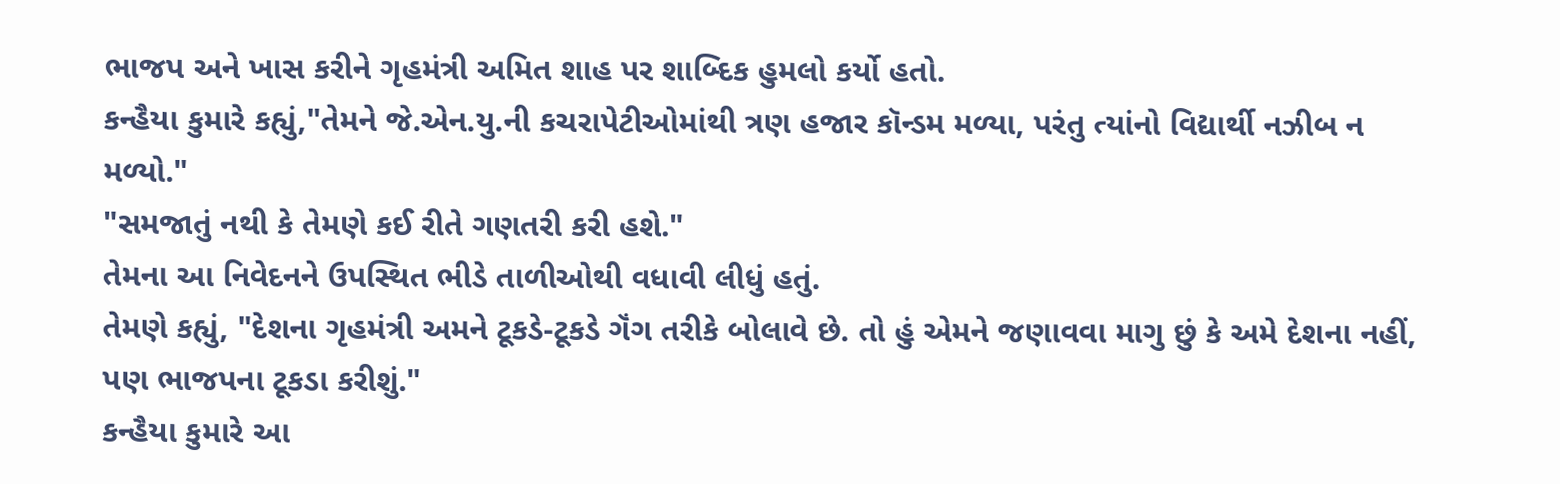ભાજપ અને ખાસ કરીને ગૃહમંત્રી અમિત શાહ પર શાબ્દિક હુમલો કર્યો હતો.
કન્હૈયા કુમારે કહ્યું,"તેમને જે.એન.યુ.ની કચરાપેટીઓમાંથી ત્રણ હજાર કૉન્ડમ મળ્યા, પરંતુ ત્યાંનો વિદ્યાર્થી નઝીબ ન મળ્યો."
"સમજાતું નથી કે તેમણે કઈ રીતે ગણતરી કરી હશે."
તેમના આ નિવેદનને ઉપસ્થિત ભીડે તાળીઓથી વધાવી લીધું હતું.
તેમણે કહ્યું, "દેશના ગૃહમંત્રી અમને ટૂકડે-ટૂકડે ગૅંગ તરીકે બોલાવે છે. તો હું એમને જણાવવા માગુ છું કે અમે દેશના નહીં, પણ ભાજપના ટૂકડા કરીશું."
કન્હૈયા કુમારે આ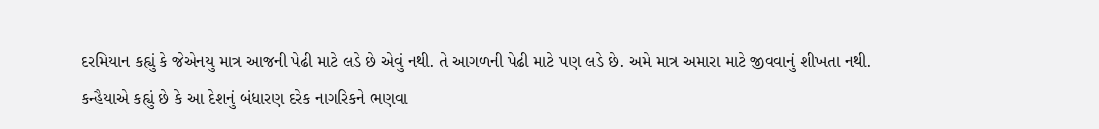દરમિયાન કહ્યું કે જેએનયુ માત્ર આજની પેઢી માટે લડે છે એવું નથી. તે આગળની પેઢી માટે પણ લડે છે. અમે માત્ર અમારા માટે જીવવાનું શીખતા નથી.
કન્હૈયાએ કહ્યું છે કે આ દેશનું બંધારણ દરેક નાગરિકને ભણવા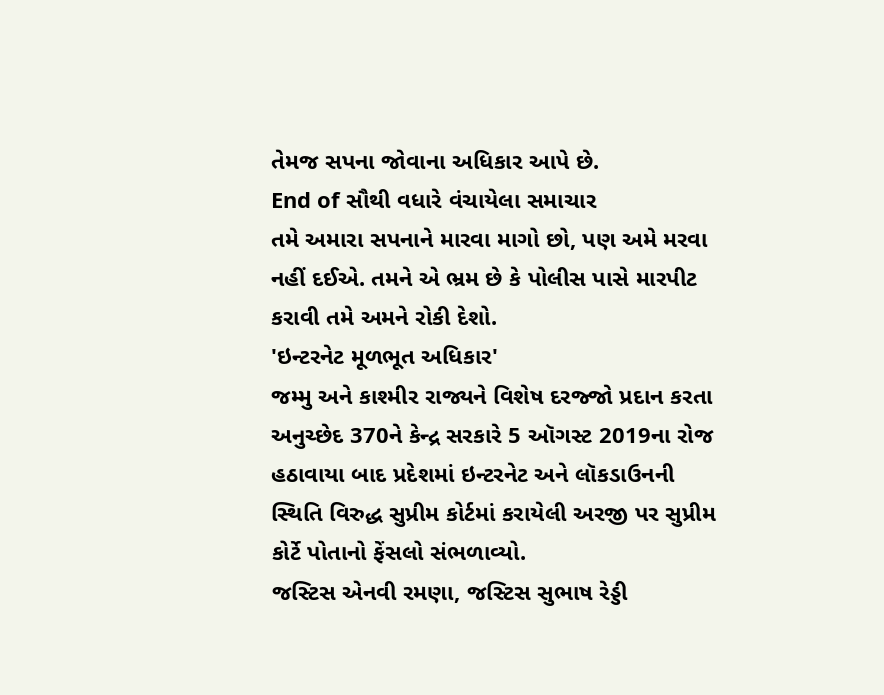તેમજ સપના જોવાના અધિકાર આપે છે.
End of સૌથી વધારે વંચાયેલા સમાચાર
તમે અમારા સપનાને મારવા માગો છો, પણ અમે મરવા નહીં દઈએ. તમને એ ભ્રમ છે કે પોલીસ પાસે મારપીટ કરાવી તમે અમને રોકી દેશો.
'ઇન્ટરનેટ મૂળભૂત અધિકાર'
જમ્મુ અને કાશ્મીર રાજ્યને વિશેષ દરજ્જો પ્રદાન કરતા અનુચ્છેદ 370ને કેન્દ્ર સરકારે 5 ઑગસ્ટ 2019ના રોજ હઠાવાયા બાદ પ્રદેશમાં ઇન્ટરનેટ અને લૉકડાઉનની સ્થિતિ વિરુદ્ધ સુપ્રીમ કોર્ટમાં કરાયેલી અરજી પર સુપ્રીમ કોર્ટે પોતાનો ફેંસલો સંભળાવ્યો.
જસ્ટિસ એનવી રમણા, જસ્ટિસ સુભાષ રેડ્ડી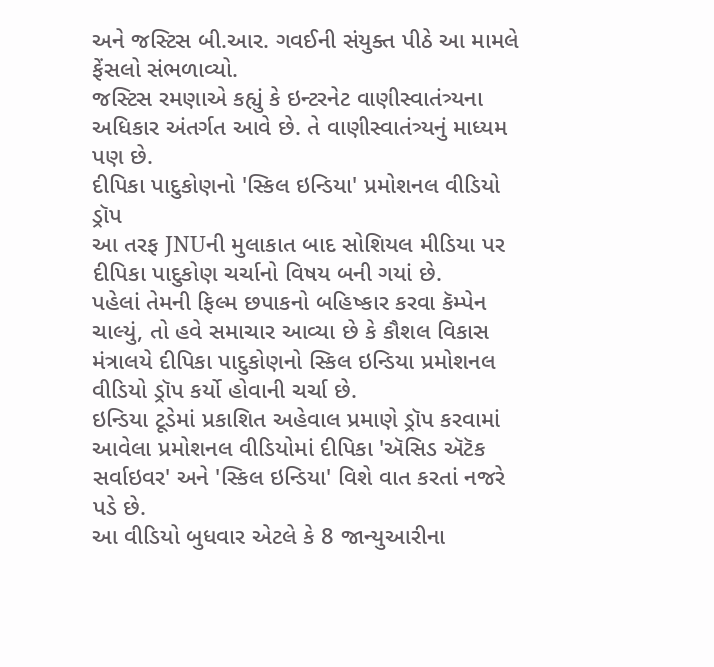અને જસ્ટિસ બી.આર. ગવઈની સંયુક્ત પીઠે આ મામલે ફેંસલો સંભળાવ્યો.
જસ્ટિસ રમણાએ કહ્યું કે ઇન્ટરનેટ વાણીસ્વાતંત્ર્યના અધિકાર અંતર્ગત આવે છે. તે વાણીસ્વાતંત્ર્યનું માધ્યમ પણ છે.
દીપિકા પાદુકોણનો 'સ્કિલ ઇન્ડિયા' પ્રમોશનલ વીડિયો ડ્રૉપ
આ તરફ JNUની મુલાકાત બાદ સોશિયલ મીડિયા પર દીપિકા પાદુકોણ ચર્ચાનો વિષય બની ગયાં છે.
પહેલાં તેમની ફિલ્મ છપાકનો બહિષ્કાર કરવા કૅમ્પેન ચાલ્યું, તો હવે સમાચાર આવ્યા છે કે કૌશલ વિકાસ મંત્રાલયે દીપિકા પાદુકોણનો સ્કિલ ઇન્ડિયા પ્રમોશનલ વીડિયો ડ્રૉપ કર્યો હોવાની ચર્ચા છે.
ઇન્ડિયા ટૂડેમાં પ્રકાશિત અહેવાલ પ્રમાણે ડ્રૉપ કરવામાં આવેલા પ્રમોશનલ વીડિયોમાં દીપિકા 'ઍસિડ ઍટૅક સર્વાઇવર' અને 'સ્કિલ ઇન્ડિયા' વિશે વાત કરતાં નજરે પડે છે.
આ વીડિયો બુધવાર એટલે કે 8 જાન્યુઆરીના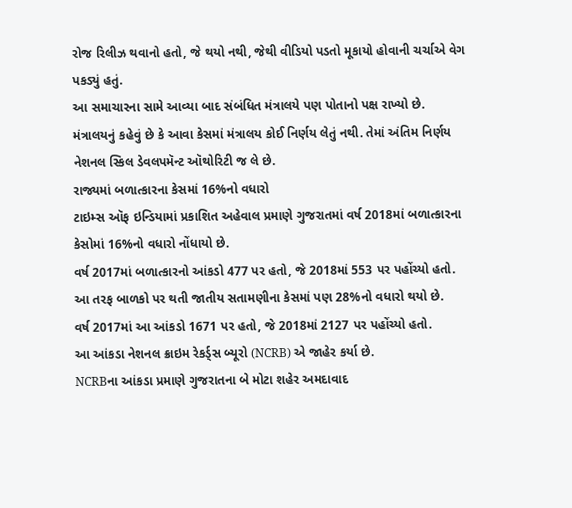રોજ રિલીઝ થવાનો હતો, જે થયો નથી, જેથી વીડિયો પડતો મૂકાયો હોવાની ચર્ચાએ વેગ પકડ્યું હતું.
આ સમાચારના સામે આવ્યા બાદ સંબંધિત મંત્રાલયે પણ પોતાનો પક્ષ રાખ્યો છે.
મંત્રાલયનું કહેવું છે કે આવા કેસમાં મંત્રાલય કોઈ નિર્ણય લેતું નથી. તેમાં અંતિમ નિર્ણય નેશનલ સ્કિલ ડેવલપમૅન્ટ ઑથોરિટી જ લે છે.
રાજ્યમાં બળાત્કારના કેસમાં 16%નો વધારો
ટાઇમ્સ ઑફ ઇન્ડિયામાં પ્રકાશિત અહેવાલ પ્રમાણે ગુજરાતમાં વર્ષ 2018માં બળાત્કારના કેસોમાં 16%નો વધારો નોંધાયો છે.
વર્ષ 2017માં બળાત્કારનો આંકડો 477 પર હતો, જે 2018માં 553 પર પહોંચ્યો હતો.
આ તરફ બાળકો પર થતી જાતીય સતામણીના કેસમાં પણ 28%નો વધારો થયો છે.
વર્ષ 2017માં આ આંકડો 1671 પર હતો, જે 2018માં 2127 પર પહોંચ્યો હતો.
આ આંકડા નેશનલ ક્રાઇમ રેકર્ડ્સ બ્યૂરો (NCRB) એ જાહેર કર્યા છે.
NCRBના આંકડા પ્રમાણે ગુજરાતના બે મોટા શહેર અમદાવાદ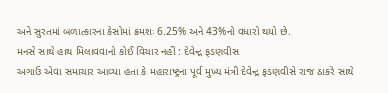અને સુરતમાં બળાત્કારના કેસોમાં ક્રમશઃ 6.25% અને 43%નો વધારો થયો છે.
મનસે સાથે હાથ મિલાવવાનો કોઈ વિચાર નહીં : દેવેન્દ્ર ફડણવીસ
અગાઉ એવા સમાચાર આવ્યા હતા કે મહારાષ્ટ્રના પૂર્વ મુખ્ય મંત્રી દેવેન્દ્ર ફડણવીસે રાજ ઠાકરે સાથે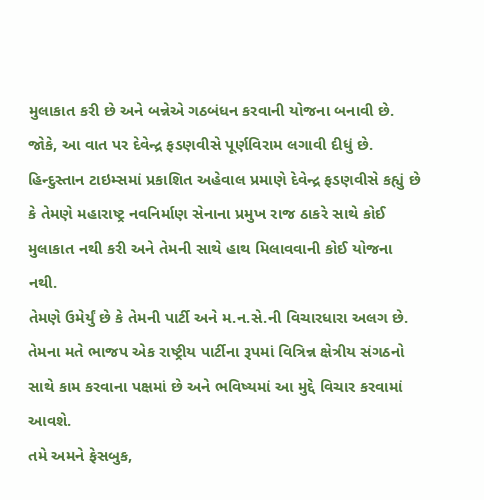મુલાકાત કરી છે અને બન્નેએ ગઠબંધન કરવાની યોજના બનાવી છે.
જોકે, આ વાત પર દેવેન્દ્ર ફડણવીસે પૂર્ણવિરામ લગાવી દીધું છે.
હિન્દુસ્તાન ટાઇમ્સમાં પ્રકાશિત અહેવાલ પ્રમાણે દેવેન્દ્ર ફડણવીસે કહ્યું છે કે તેમણે મહારાષ્ટ્ર નવનિર્માણ સેનાના પ્રમુખ રાજ ઠાકરે સાથે કોઈ મુલાકાત નથી કરી અને તેમની સાથે હાથ મિલાવવાની કોઈ યોજના નથી.
તેમણે ઉમેર્યું છે કે તેમની પાર્ટી અને મ.ન.સે.ની વિચારધારા અલગ છે.
તેમના મતે ભાજપ એક રાષ્ટ્રીય પાર્ટીના રૂપમાં વિત્રિન્ન ક્ષેત્રીય સંગઠનો સાથે કામ કરવાના પક્ષમાં છે અને ભવિષ્યમાં આ મુદ્દે વિચાર કરવામાં આવશે.
તમે અમને ફેસબુક,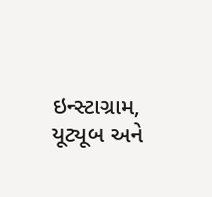ઇન્સ્ટાગ્રામ, યૂટ્યૂબ અને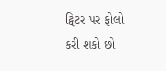ટ્વિટર પર ફોલો કરી શકો છો